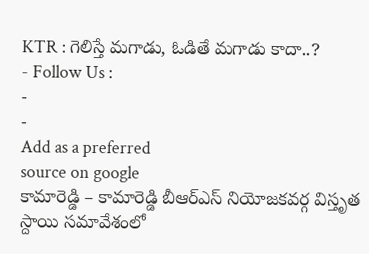KTR : గెలిస్తే మగాడు, ఓడితే మగాడు కాదా..?
- Follow Us :
-
-
Add as a preferred
source on google
కామారెడ్డి – కామారెడ్డి బీఆర్ఎస్ నియోజకవర్గ విస్తృత స్దాయి సమావేశంలో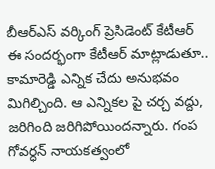బీఆర్ఎస్ వర్కింగ్ ప్రెసిడెంట్ కేటీఆర్ ఈ సందర్భంగా కేటీఆర్ మాట్లాడుతూ.. కామారెడ్డి ఎన్నిక చేదు అనుభవం మిగిల్చింది. ఆ ఎన్నికల పై చర్చ వద్దు, జరిగింది జరిగిపోయిందన్నారు. గంప గోవర్ధన్ నాయకత్వంలో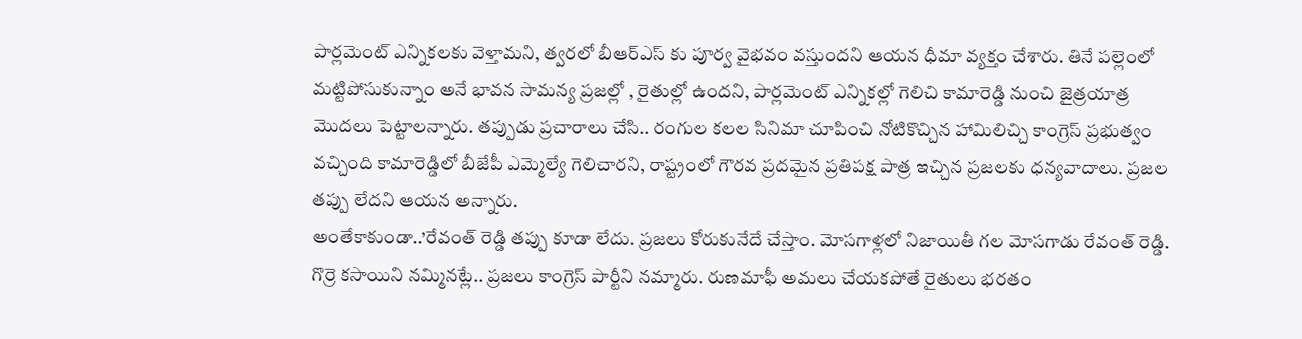పార్లమెంట్ ఎన్నికలకు వెళ్తామని, త్వరలో బీఆర్ఎస్ కు పూర్వ వైభవం వస్తుందని ఆయన ధీమా వ్యక్తం చేశారు. తినే పల్లెంలో మట్టిపోసుకున్నాం అనే భావన సామన్య ప్రజల్లో , రైతుల్లో ఉందని, పార్లమెంట్ ఎన్నికల్లో గెలిచి కామారెడ్డి నుంచి జైత్రయాత్ర మొదలు పెట్టాలన్నారు. తప్పుడు ప్రచారాలు చేసి.. రంగుల కలల సినిమా చూపించి నోటికొచ్చిన హామిలిచ్చి కాంగ్రెస్ ప్రభుత్వం వచ్చింది కామారెడ్డిలో బీజేపీ ఎమ్మెల్యే గెలిచారని, రాష్ట్రంలో గౌరవ ప్రదమైన ప్రతిపక్ష పాత్ర ఇచ్చిన ప్రజలకు ధన్యవాదాలు. ప్రజల తప్పు లేదని ఆయన అన్నారు.
అంతేకాకుండా..’రేవంత్ రెడ్డి తప్పు కూడా లేదు. ప్రజలు కోరుకునేదే చేస్తాం. మోసగాళ్లలో నిజాయితీ గల మోసగాడు రేవంత్ రెడ్డి. గొర్రె కసాయిని నమ్మినట్లే.. ప్రజలు కాంగ్రెస్ పార్టీని నమ్మారు. రుణమాఫీ అమలు చేయకపోతే రైతులు భరతం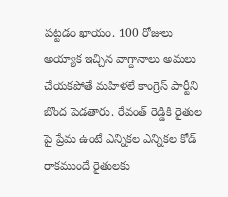పట్టడం ఖాయం. 100 రోజులు అయ్యాక ఇచ్చిన వాగ్దానాలు అమలు చేయకపోతే మహిళలే కాంగ్రెస్ పార్టీని బొంద పెడతారు. రేవంత్ రెడ్డికి రైతుల పై ప్రేమ ఉంటే ఎన్నికల ఎన్నికల కోడ్ రాకముందే రైతులకు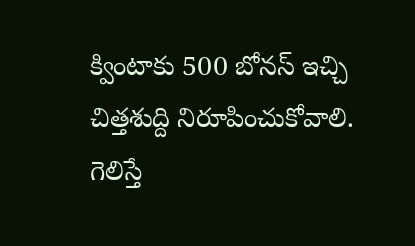క్వింటాకు 500 బోనస్ ఇచ్చి చిత్తశుద్ది నిరూపించుకోవాలి. గెలిస్తే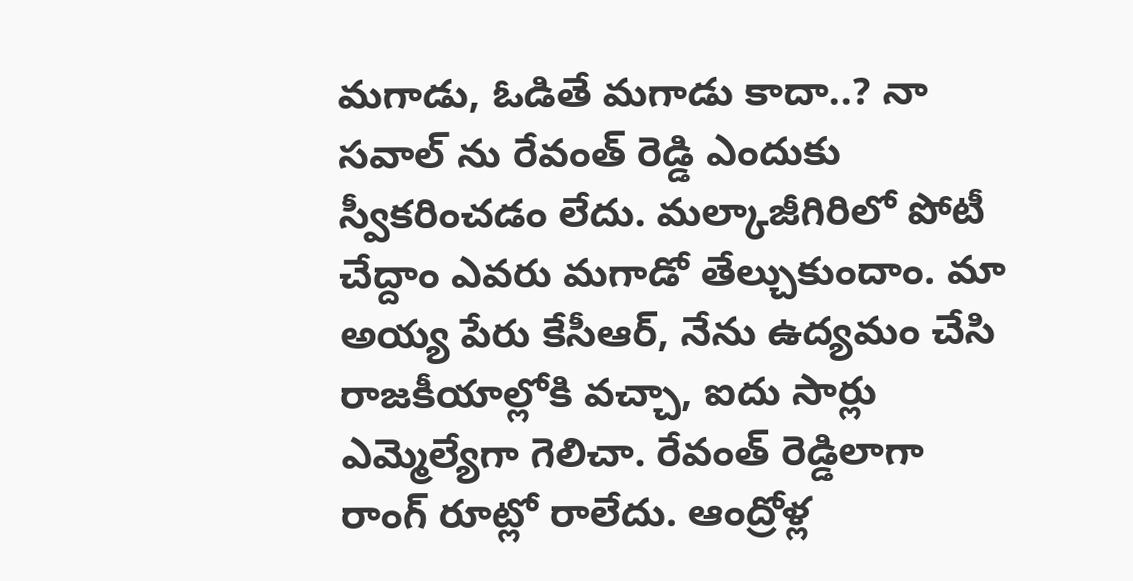మగాడు, ఓడితే మగాడు కాదా..? నా సవాల్ ను రేవంత్ రెడ్డి ఎందుకు స్వీకరించడం లేదు. మల్కాజీగిరిలో పోటీ చేద్దాం ఎవరు మగాడో తేల్చుకుందాం. మా అయ్య పేరు కేసీఆర్, నేను ఉద్యమం చేసి రాజకీయాల్లోకి వచ్చా, ఐదు సార్లు ఎమ్మెల్యేగా గెలిచా. రేవంత్ రెడ్డిలాగా రాంగ్ రూట్లో రాలేదు. ఆంద్రోళ్ల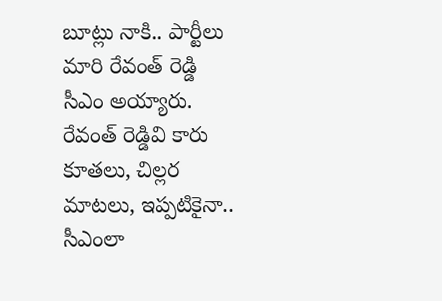బూట్లు నాకి.. పార్టీలు మారి రేవంత్ రెడ్డి సీఎం అయ్యారు. రేవంత్ రెడ్డివి కారు కూతలు, చిల్లర మాటలు, ఇప్పటికైనా.. సీఎంలా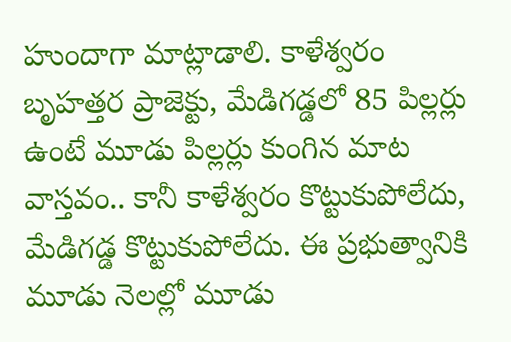హుందాగా మాట్లాడాలి. కాళేశ్వరం బృహత్తర ప్రాజెక్టు, మేడిగడ్డలో 85 పిల్లర్లు ఉంటే మూడు పిల్లర్లు కుంగిన మాట వాస్తవం.. కానీ కాళేశ్వరం కొట్టుకుపోలేదు, మేడిగడ్డ కొట్టుకుపోలేదు. ఈ ప్రభుత్వానికి మూడు నెలల్లో మూడు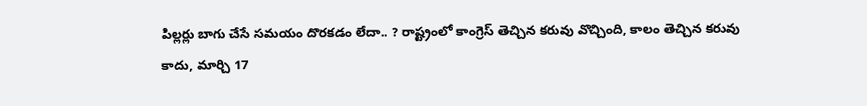పిల్లర్లు బాగు చేసే సమయం దొరకడం లేదా.. ? రాష్ట్రంలో కాంగ్రెస్ తెచ్చిన కరువు వొచ్చింది, కాలం తెచ్చిన కరువు కాదు, మార్చి 17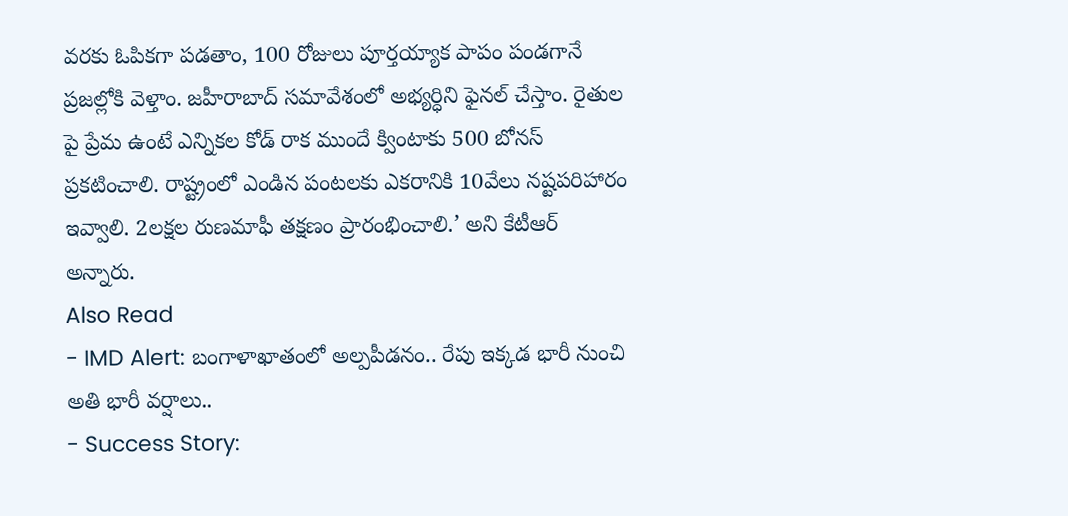వరకు ఓపికగా పడతాం, 100 రోజులు పూర్తయ్యాక పాపం పండగానే ప్రజల్లోకి వెళ్తాం. జహీరాబాద్ సమావేశంలో అభ్యర్ధిని ఫైనల్ చేస్తాం. రైతుల పై ప్రేమ ఉంటే ఎన్నికల కోడ్ రాక ముందే క్వింటాకు 500 బోనస్ ప్రకటించాలి. రాష్ట్రంలో ఎండిన పంటలకు ఎకరానికి 10వేలు నష్టపరిహారం ఇవ్వాలి. 2లక్షల రుణమాఫీ తక్షణం ప్రారంభించాలి.’ అని కేటీఆర్ అన్నారు.
Also Read
- IMD Alert: బంగాళాఖాతంలో అల్పపీడనం.. రేపు ఇక్కడ భారీ నుంచి అతి భారీ వర్షాలు..
- Success Story: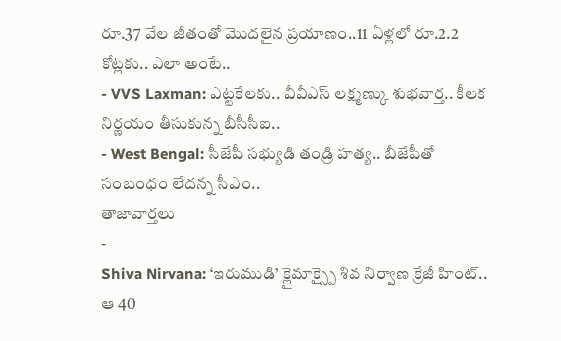రూ.37 వేల జీతంతో మొదలైన ప్రయాణం..11 ఏళ్లలో రూ.2.2 కోట్లకు.. ఎలా అంటే..
- VVS Laxman: ఎట్టకేలకు.. వీవీఎస్ లక్ష్మణ్కు శుభవార్త.. కీలక నిర్ణయం తీసుకున్న బీసీసీఐ..
- West Bengal: సీజేపీ సభ్యుడి తండ్రి హత్య.. బీజేపీతో సంబంధం లేదన్న సీఎం..
తాజావార్తలు
-
Shiva Nirvana: ‘ఇరుముడి’ క్లైమాక్స్పై శివ నిర్వాణ క్రేజీ హింట్.. ఆ 40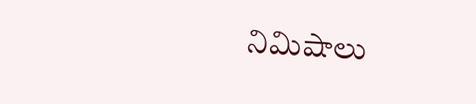నిమిషాలు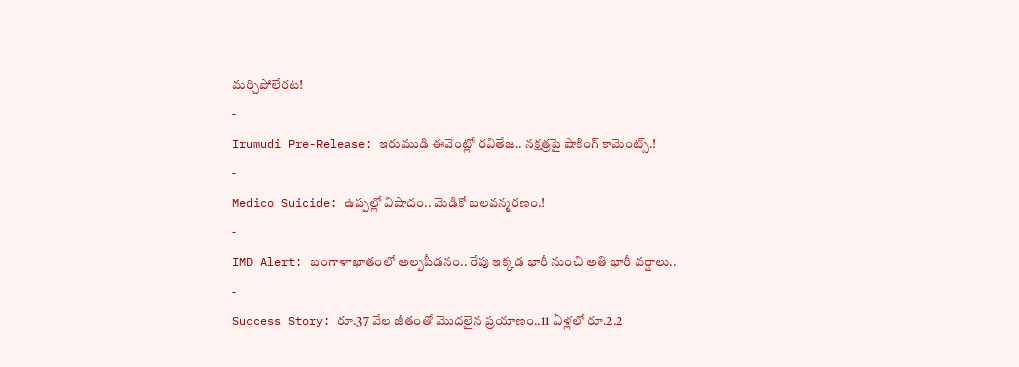మర్చిపోలేరట!
-
Irumudi Pre-Release: ఇరుముడి ఈవెంట్లో రవితేజ.. నక్షత్రపై షాకింగ్ కామెంట్స్.!
-
Medico Suicide: ఉప్పల్లో విషాదం.. మెడికో బలవన్మరణం.!
-
IMD Alert: బంగాళాఖాతంలో అల్పపీడనం.. రేపు ఇక్కడ భారీ నుంచి అతి భారీ వర్షాలు..
-
Success Story: రూ.37 వేల జీతంతో మొదలైన ప్రయాణం..11 ఏళ్లలో రూ.2.2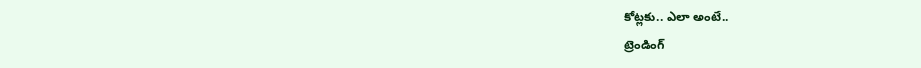కోట్లకు.. ఎలా అంటే..
ట్రెండింగ్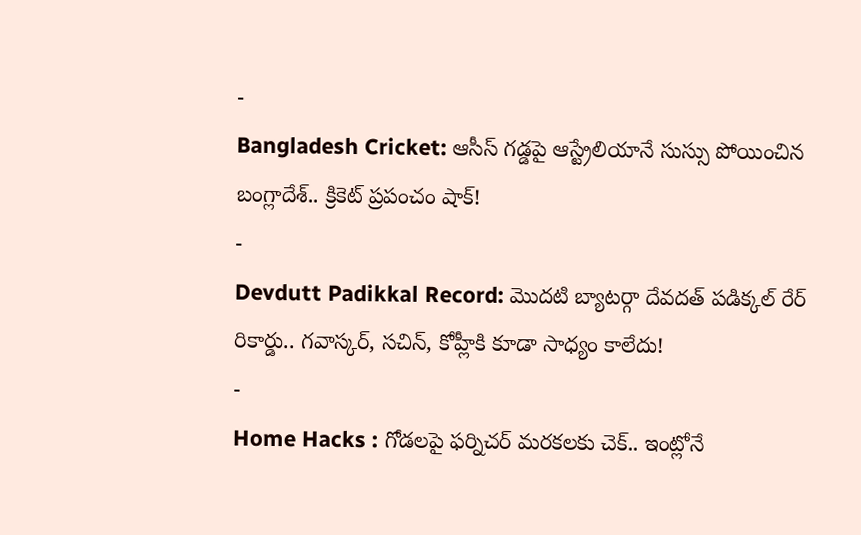-
Bangladesh Cricket: ఆసీస్ గడ్డపై ఆస్ట్రేలియానే సుస్సు పోయించిన బంగ్లాదేశ్.. క్రికెట్ ప్రపంచం షాక్!
-
Devdutt Padikkal Record: మొదటి బ్యాటర్గా దేవదత్ పడిక్కల్ రేర్ రికార్డు.. గవాస్కర్, సచిన్, కోహ్లీకి కూడా సాధ్యం కాలేదు!
-
Home Hacks : గోడలపై ఫర్నిచర్ మరకలకు చెక్.. ఇంట్లోనే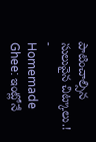పాటించాల్సిన సులువైన చిట్కాలు.!
-
Homemade Ghee: ఇంట్లోనే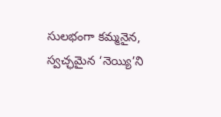సులభంగా కమ్మనైన, స్వచ్ఛమైన ‘నెయ్యి’ని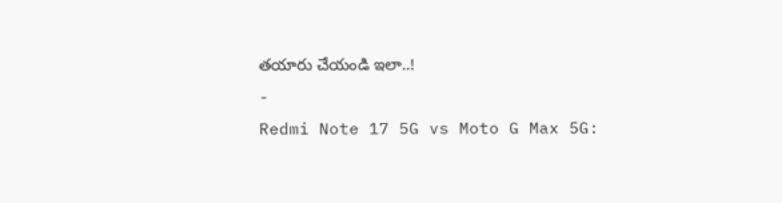తయారు చేయండి ఇలా..!
-
Redmi Note 17 5G vs Moto G Max 5G: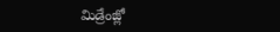మిడ్రేంజ్లో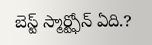బెస్ట్ స్మార్ట్ఫోన్ ఏది.?